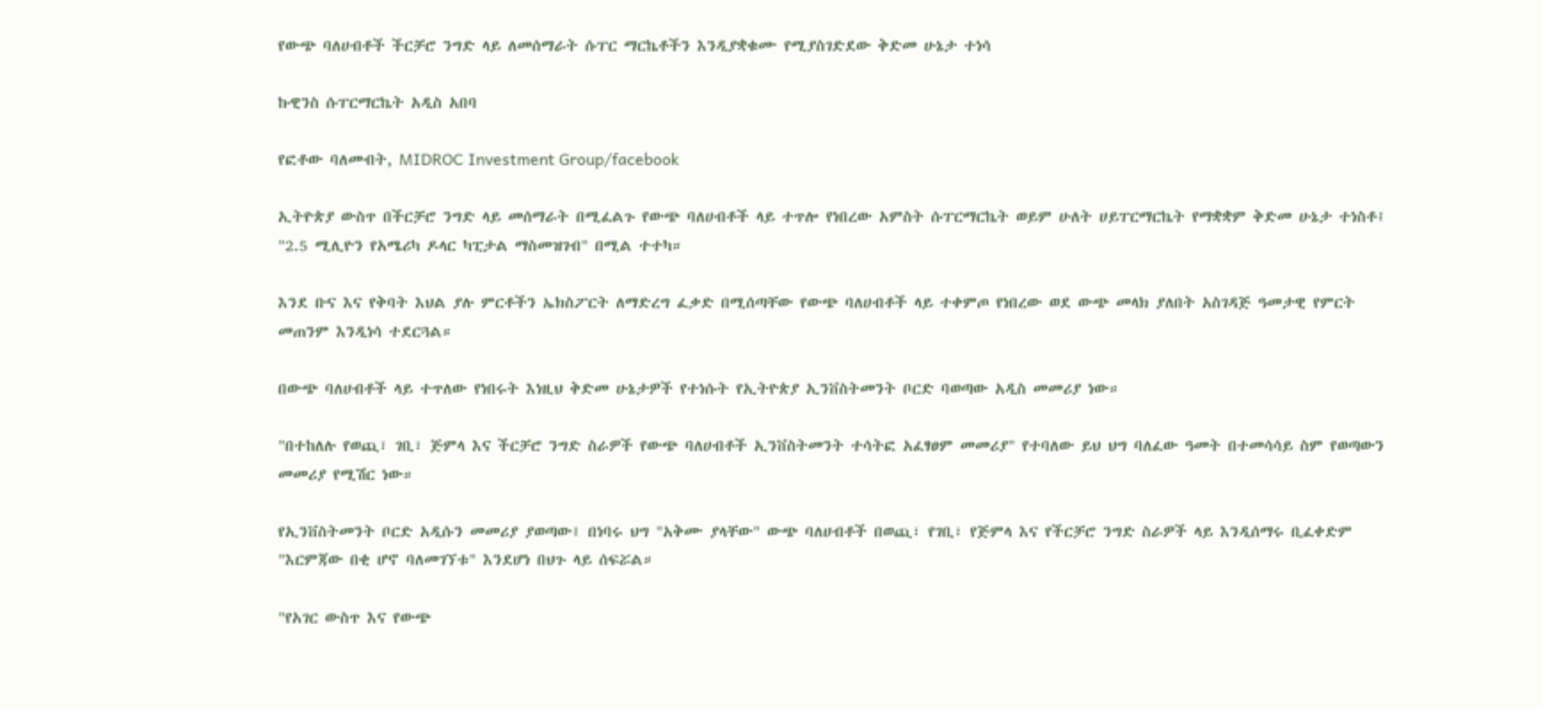የውጭ ባለሀብቶች ችርቻሮ ንግድ ላይ ለመሰማራት ሱፐር ማርኬቶችን እንዲያቋቁሙ የሚያስገድደው ቅድመ ሁኔታ ተነሳ

ኩዊንስ ሱፐርማርኬት አዲስ አበባ

የፎቶው ባለመብት, MIDROC Investment Group/facebook

ኢትዮጵያ ውስጥ በችርቻሮ ንግድ ላይ መሰማራት በሚፈልጉ የውጭ ባለሀብቶች ላይ ተጥሎ የነበረው አምስት ሱፐርማርኬት ወይም ሁለት ሀይፐርማርኬት የማቋቋም ቅድመ ሁኔታ ተነስቶ፤ "2.5 ሚሊዮን የአሜሪካ ዶላር ካፒታል ማስመዝገብ" በሚል ተተካ።

እንደ ቡና እና የቅባት እህል ያሉ ምርቶችን ኤክስፖርት ለማድረግ ፈቃድ በሚሰጣቸው የውጭ ባለሀብቶች ላይ ተቀምጦ የነበረው ወደ ውጭ መላክ ያለበት አስገዳጅ ዓመታዊ የምርት መጠንም እንዲነሳ ተደርጓል።

በውጭ ባለሀብቶች ላይ ተጥለው የነበሩት እነዚህ ቅድመ ሁኔታዎች የተነሱት የኢትዮጵያ ኢንቨስትመንት ቦርድ ባወጣው አዲስ መመሪያ ነው።

"በተከለሉ የወጪ፣ ገቢ፣ ጅምላ እና ችርቻሮ ንግድ ስራዎች የውጭ ባለሀብቶች ኢንቨስትመንት ተሳትፎ አፈፃፀም መመሪያ" የተባለው ይህ ህግ ባለፈው ዓመት በተመሳሳይ ስም የወጣውን መመሪያ የሚሽር ነው።

የኢንቨስትመንት ቦርድ አዲሱን መመሪያ ያወጣው፤ በነባሩ ህግ "አቅሙ ያላቸው" ውጭ ባለሀብቶች በወጪ፣ የገቢ፣ የጅምላ እና የችርቻሮ ንግድ ስራዎች ላይ እንዲሰማሩ ቢፈቀድም "እርምጃው በቂ ሆኖ ባለመገኘቱ" እንደሆነ በህጉ ላይ ሰፍሯል።

"የአገር ውስጥ እና የውጭ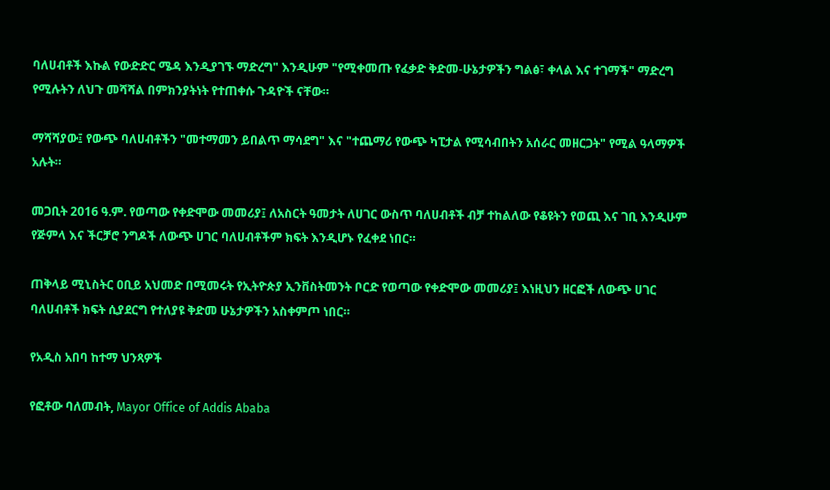ባለሀብቶች እኩል የውድድር ሜዳ እንዲያገኙ ማድረግ" እንዲሁም "የሚቀመጡ የፈቃድ ቅድመ-ሁኔታዎችን ግልፅ፣ ቀላል እና ተገማች" ማድረግ የሚሉትን ለህጉ መሻሻል በምክንያትነት የተጠቀሱ ጉዳዮች ናቸው።

ማሻሻያው፤ የውጭ ባለሀብቶችን "መተማመን ይበልጥ ማሳደግ" እና "ተጨማሪ የውጭ ካፒታል የሚሳብበትን አሰራር መዘርጋት" የሚል ዓላማዎች አሉት።

መጋቢት 2016 ዓ.ም. የወጣው የቀድሞው መመሪያ፤ ለአስርት ዓመታት ለሀገር ውስጥ ባለሀብቶች ብቻ ተከልለው የቆዩትን የወጪ እና ገቢ እንዲሁም የጅምላ እና ችርቻሮ ንግዶች ለውጭ ሀገር ባለሀብቶችም ክፍት እንዲሆኑ የፈቀደ ነበር።

ጠቅላይ ሚኒስትር ዐቢይ አህመድ በሚመሩት የኢትዮጵያ ኢንቨስትመንት ቦርድ የወጣው የቀድሞው መመሪያ፤ እነዚህን ዘርፎች ለውጭ ሀገር ባለሀብቶች ክፍት ሲያደርግ የተለያዩ ቅድመ ሁኔታዎችን አስቀምጦ ነበር።

የአዲስ አበባ ከተማ ህንጻዎች

የፎቶው ባለመብት, Mayor Office of Addis Ababa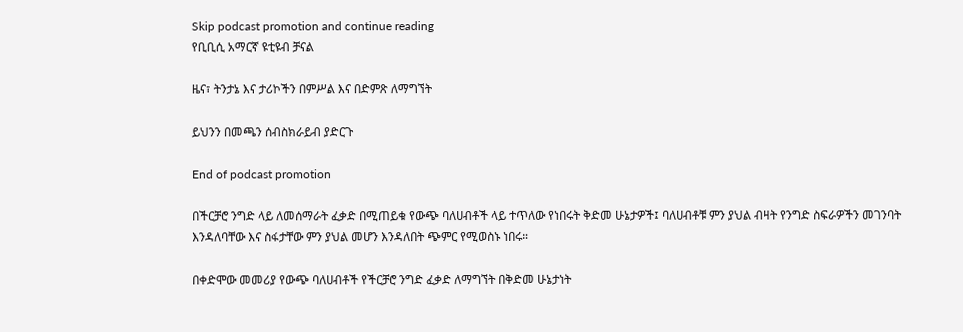Skip podcast promotion and continue reading
የቢቢሲ አማርኛ ዩቲዩብ ቻናል

ዜና፣ ትንታኔ እና ታሪኮችን በምሥል እና በድምጽ ለማግኘት

ይህንን በመጫን ሰብስክራይብ ያድርጉ

End of podcast promotion

በችርቻሮ ንግድ ላይ ለመሰማራት ፈቃድ በሚጠይቁ የውጭ ባለሀብቶች ላይ ተጥለው የነበሩት ቅድመ ሁኔታዎች፤ ባለሀብቶቹ ምን ያህል ብዛት የንግድ ስፍራዎችን መገንባት እንዳለባቸው እና ስፋታቸው ምን ያህል መሆን እንዳለበት ጭምር የሚወስኑ ነበሩ።

በቀድሞው መመሪያ የውጭ ባለሀብቶች የችርቻሮ ንግድ ፈቃድ ለማግኘት በቅድመ ሁኔታነት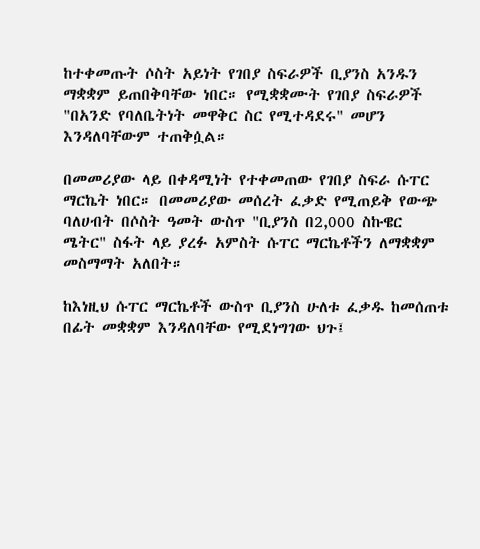ከተቀመጡት ሶስት አይነት የገበያ ስፍራዎች ቢያንስ አንዱን ማቋቋም ይጠበቅባቸው ነበር። የሚቋቋሙት የገበያ ስፍራዎች "በአንድ የባለቤትነት መዋቅር ስር የሚተዳደሩ" መሆን እንዳለባቸውም ተጠቅሷል።

በመመሪያው ላይ በቀዳሚነት የተቀመጠው የገበያ ስፍራ ሱፐር ማርኬት ነበር። በመመሪያው መሰረት ፈቃድ የሚጠይቅ የውጭ ባለሀብት በሶስት ዓመት ውስጥ "ቢያንስ በ2,000 ስኩዌር ሜትር" ስፋት ላይ ያረፉ አምስት ሱፐር ማርኬቶችን ለማቋቋም መስማማት አለበት።

ከእነዚህ ሱፐር ማርኬቶች ውስጥ ቢያንስ ሁለቱ ፈቃዱ ከመሰጠቱ በፊት መቋቋም እንዳለባቸው የሚደነግገው ህጉ፤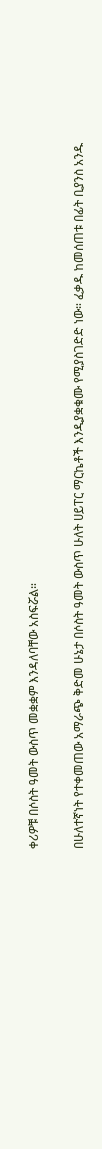ቀሪዎቹ በሶስት ዓመት ውስጥ መቋቋም እንዳለባቸው አስፍሯል።

በሁለተኛነት የተቀመጠው አማራጭ ቅድመ ሁኔታ በሶስት ዓመት ውስጥ ሁለት ሀይፐር ማርኬቶች እንዲያቋቁሙ የሚያስገድድ ነው። ፈቃዱ ከመሰጠቱ በፊት ቢያንስ አንዱ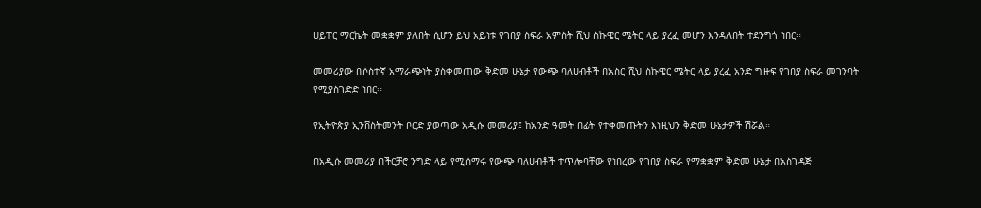ሀይፐር ማርኬት መቋቋም ያለበት ሲሆን ይህ አይነቱ የገበያ ስፍራ አምስት ሺህ ስኩዌር ሜትር ላይ ያረፈ መሆን እንዳለበት ተደንግጎ ነበር።

መመሪያው በሶስተኛ አማራጭነት ያስቀመጠው ቅድመ ሁኔታ የውጭ ባለሀብቶች በአስር ሺህ ስኩዌር ሜትር ላይ ያረፈ አንድ ግዙፍ የገበያ ስፍራ መገንባት የሚያስገድድ ነበር።

የኢትዮጵያ ኢንቨስትመንት ቦርድ ያወጣው አዲሱ መመሪያ፤ ከአንድ ዓመት በፊት የተቀመጡትን እነዚህን ቅድመ ሁኔታዎች ሽሯል።

በአዲሱ መመሪያ በችርቻሮ ንግድ ላይ የሚሰማሩ የውጭ ባለሀብቶች ተጥሎባቸው የነበረው የገበያ ስፍራ የማቋቋም ቅድመ ሁኔታ በአስገዳጅ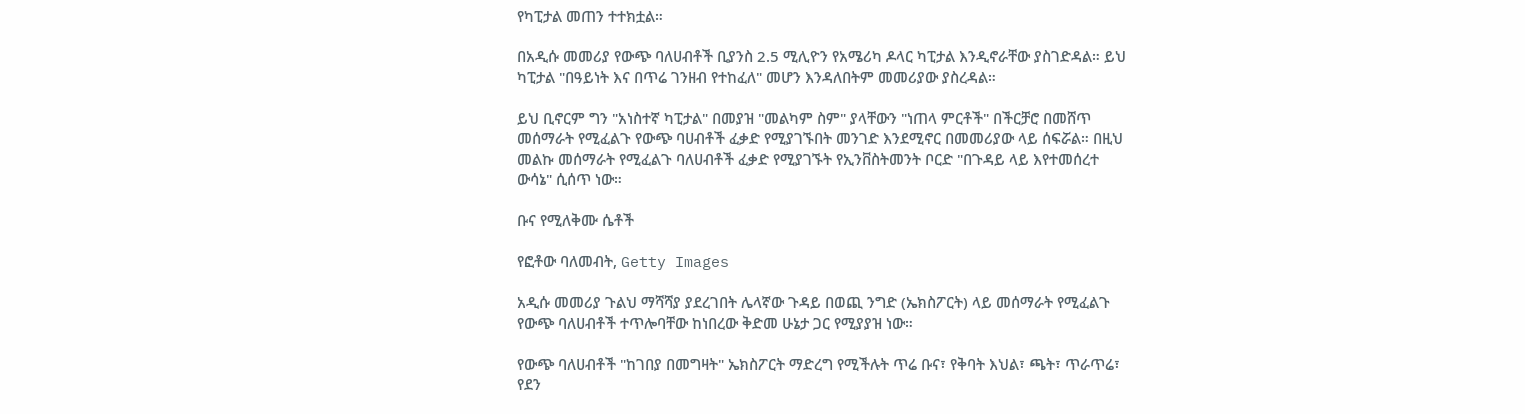የካፒታል መጠን ተተክቷል።

በአዲሱ መመሪያ የውጭ ባለሀብቶች ቢያንስ 2.5 ሚሊዮን የአሜሪካ ዶላር ካፒታል እንዲኖራቸው ያስገድዳል። ይህ ካፒታል "በዓይነት እና በጥሬ ገንዘብ የተከፈለ" መሆን እንዳለበትም መመሪያው ያስረዳል።

ይህ ቢኖርም ግን "አነስተኛ ካፒታል" በመያዝ "መልካም ስም" ያላቸውን "ነጠላ ምርቶች" በችርቻሮ በመሸጥ መሰማራት የሚፈልጉ የውጭ ባሀብቶች ፈቃድ የሚያገኙበት መንገድ እንደሚኖር በመመሪያው ላይ ሰፍሯል። በዚህ መልኩ መሰማራት የሚፈልጉ ባለሀብቶች ፈቃድ የሚያገኙት የኢንቨስትመንት ቦርድ "በጉዳይ ላይ እየተመሰረተ ውሳኔ" ሲሰጥ ነው።

ቡና የሚለቅሙ ሴቶች

የፎቶው ባለመብት, Getty Images

አዲሱ መመሪያ ጉልህ ማሻሻያ ያደረገበት ሌላኛው ጉዳይ በወጪ ንግድ (ኤክስፖርት) ላይ መሰማራት የሚፈልጉ የውጭ ባለሀብቶች ተጥሎባቸው ከነበረው ቅድመ ሁኔታ ጋር የሚያያዝ ነው።

የውጭ ባለሀብቶች "ከገበያ በመግዛት" ኤክስፖርት ማድረግ የሚችሉት ጥሬ ቡና፣ የቅባት እህል፣ ጫት፣ ጥራጥሬ፣ የደን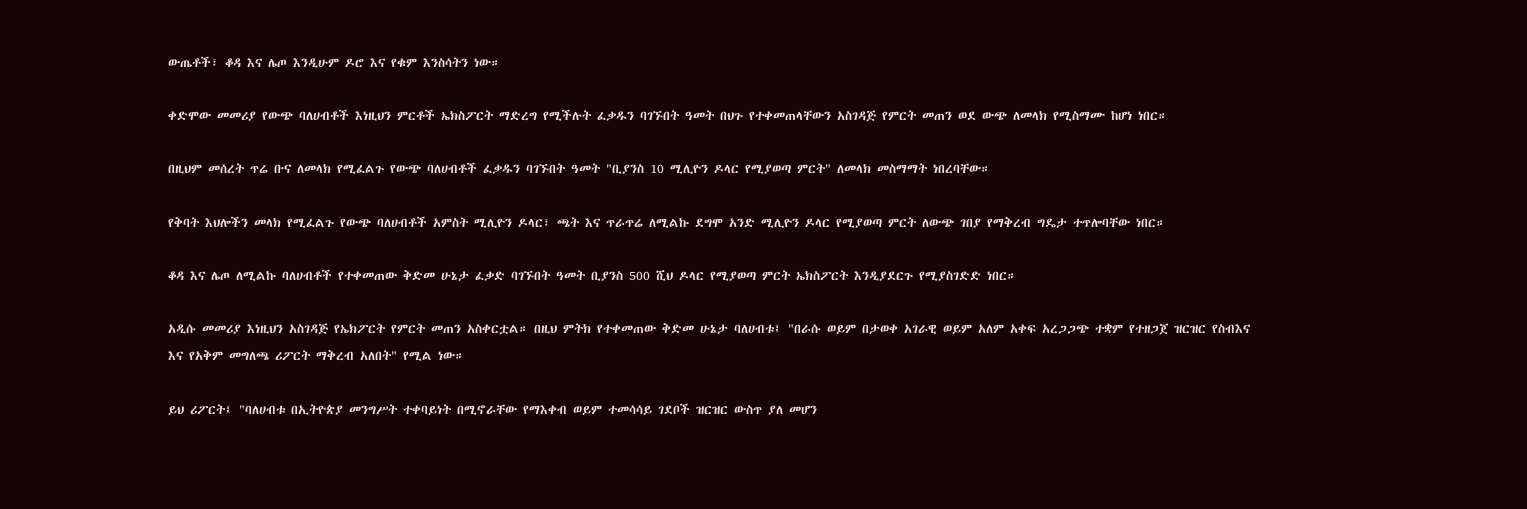ውጤቶች፣ ቆዳ እና ሌጦ እንዲሁም ዶሮ እና የቁም እንስሳትን ነው።

ቀድሞው መመሪያ የውጭ ባለሀብቶች እነዚህን ምርቶች ኤክስፖርት ማድረግ የሚችሉት ፈቃዱን ባገኙበት ዓመት በህጉ የተቀመጠላቸውን አስገዳጅ የምርት መጠን ወደ ውጭ ለመላክ የሚስማሙ ከሆነ ነበር።

በዚህም መሰረት ጥሬ ቡና ለመላክ የሚፈልጉ የውጭ ባለሀብቶች ፈቃዱን ባገኙበት ዓመት "ቢያንስ 10 ሚሊዮን ዶላር የሚያወጣ ምርት" ለመላክ መስማማት ነበረባቸው።

የቅባት እህሎችን መላክ የሚፈልጉ የውጭ ባለሀብቶች አምስት ሚሊዮን ዶላር፣ ጫት እና ጥራጥሬ ለሚልኩ ደግሞ አንድ ሚሊዮን ዶላር የሚያወጣ ምርት ለውጭ ገበያ የማቅረብ ግዴታ ተጥሎባቸው ነበር።

ቆዳ እና ሌጦ ለሚልኩ ባለሀብቶች የተቀመጠው ቅድመ ሁኔታ ፈቃድ ባገኙበት ዓመት ቢያንስ 500 ሺህ ዶላር የሚያወጣ ምርት ኤክስፖርት እንዲያደርጉ የሚያስገድድ ነበር።

አዲሱ መመሪያ እነዚህን አስገዳጅ የኤክፖርት የምርት መጠን አስቀርቷል። በዚህ ምትክ የተቀመጠው ቅድመ ሁኔታ ባለሀብቱ፤ "በራሱ ወይም በታወቀ አገራዊ ወይም አለም አቀፍ አረጋጋጭ ተቋም የተዘጋጀ ዝርዝር የስብእና እና የአቅም መግለጫ ሪፖርት ማቅረብ አለበት" የሚል ነው።

ይህ ሪፖርት፤ "ባለሀብቱ በኢትዮጵያ መንግሥት ተቀባይነት በሚኖራቸው የማእቀብ ወይም ተመሳሳይ ገደቦች ዝርዝር ውስጥ ያለ መሆን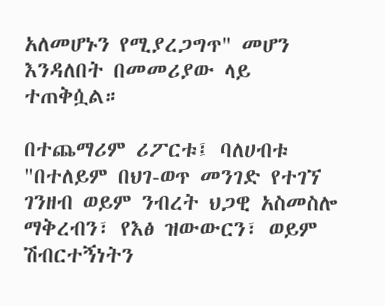አለመሆኑን የሚያረጋግጥ" መሆን እንዳለበት በመመሪያው ላይ ተጠቅሷል።

በተጨማሪም ሪፖርቱ፤ ባለሀብቱ "በተለይም በህገ-ወጥ መንገድ የተገኘ ገንዘብ ወይም ንብረት ህጋዊ አስመስሎ ማቅረብን፣ የእፅ ዝውውርን፣ ወይም ሽብርተኝነትን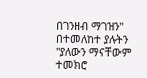በገንዘብ ማገዝን" በተመለከተ ያሉትን "ያለውን ማናቸውም ተመክሮ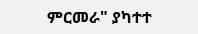ምርመራ" ያካተተ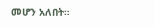መሆን አለበት።